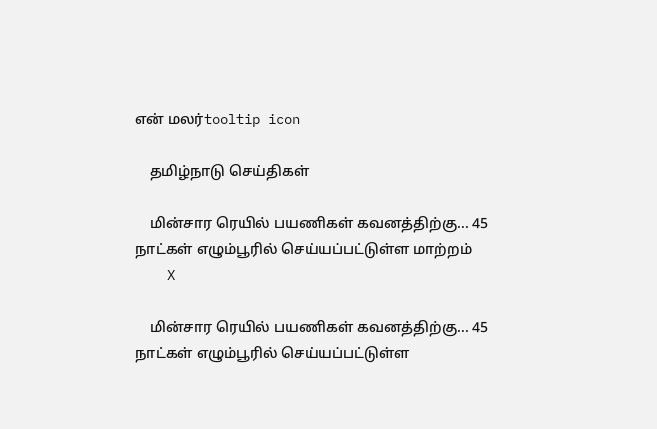என் மலர்tooltip icon

    தமிழ்நாடு செய்திகள்

    மின்சார ரெயில் பயணிகள் கவனத்திற்கு... 45 நாட்கள் எழும்பூரில் செய்யப்பட்டுள்ள மாற்றம்
    X

    மின்சார ரெயில் பயணிகள் கவனத்திற்கு... 45 நாட்கள் எழும்பூரில் செய்யப்பட்டுள்ள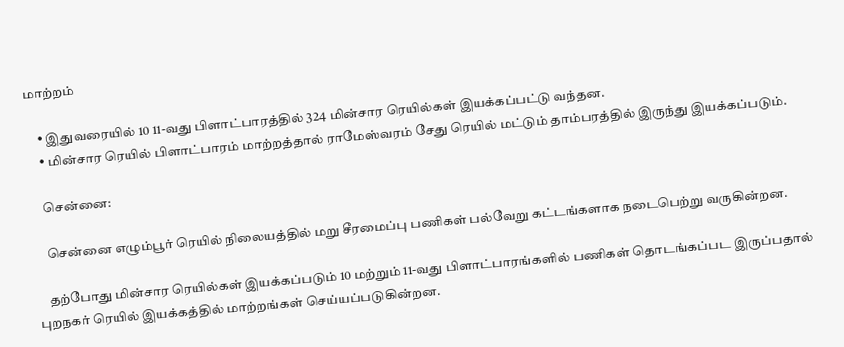மாற்றம்

    • இதுவரையில் 10 11-வது பிளாட்பாரத்தில் 324 மின்சார ரெயில்கள் இயக்கப்பட்டு வந்தன.
    • மின்சார ரெயில் பிளாட்பாரம் மாற்றத்தால் ராமேஸ்வரம் சேது ரெயில் மட்டும் தாம்பரத்தில் இருந்து இயக்கப்படும்.

    சென்னை:

    சென்னை எழும்பூர் ரெயில் நிலையத்தில் மறு சீரமைப்பு பணிகள் பல்வேறு கட்டங்களாக நடைபெற்று வருகின்றன.

    தற்போது மின்சார ரெயில்கள் இயக்கப்படும் 10 மற்றும் 11-வது பிளாட்பாரங்களில் பணிகள் தொடங்கப்பட இருப்பதால் புறநகர் ரெயில் இயக்கத்தில் மாற்றங்கள் செய்யப்படுகின்றன.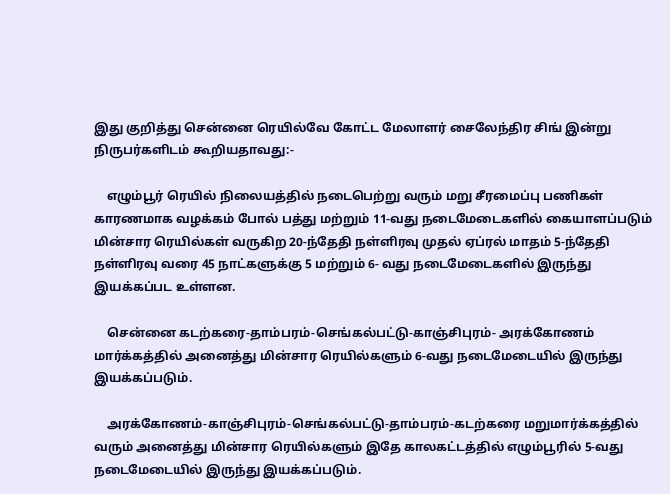இது குறித்து சென்னை ரெயில்வே கோட்ட மேலாளர் சைலேந்திர சிங் இன்று நிருபர்களிடம் கூறியதாவது:-

    எழும்பூர் ரெயில் நிலையத்தில் நடைபெற்று வரும் மறு சீரமைப்பு பணிகள் காரணமாக வழக்கம் போல் பத்து மற்றும் 11-வது நடைமேடைகளில் கையாளப்படும் மின்சார ரெயில்கள் வருகிற 20-ந்தேதி நள்ளிரவு முதல் ஏப்ரல் மாதம் 5-ந்தேதி நள்ளிரவு வரை 45 நாட்களுக்கு 5 மற்றும் 6- வது நடைமேடைகளில் இருந்து இயக்கப்பட உள்ளன.

    சென்னை கடற்கரை-தாம்பரம்-செங்கல்பட்டு-காஞ்சிபுரம்- அரக்கோணம் மார்க்கத்தில் அனைத்து மின்சார ரெயில்களும் 6-வது நடைமேடையில் இருந்து இயக்கப்படும்.

    அரக்கோணம்-காஞ்சிபுரம்-செங்கல்பட்டு-தாம்பரம்-கடற்கரை மறுமார்க்கத்தில் வரும் அனைத்து மின்சார ரெயில்களும் இதே காலகட்டத்தில் எழும்பூரில் 5-வது நடைமேடையில் இருந்து இயக்கப்படும்.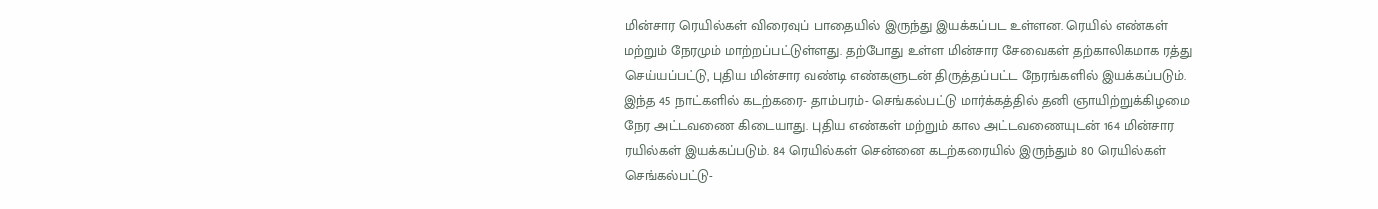மின்சார ரெயில்கள் விரைவுப் பாதையில் இருந்து இயக்கப்பட உள்ளன. ரெயில் எண்கள் மற்றும் நேரமும் மாற்றப்பட்டுள்ளது. தற்போது உள்ள மின்சார சேவைகள் தற்காலிகமாக ரத்து செய்யப்பட்டு, புதிய மின்சார வண்டி எண்களுடன் திருத்தப்பட்ட நேரங்களில் இயக்கப்படும். இந்த 45 நாட்களில் கடற்கரை- தாம்பரம்- செங்கல்பட்டு மார்க்கத்தில் தனி ஞாயிற்றுக்கிழமை நேர அட்டவணை கிடையாது. புதிய எண்கள் மற்றும் கால அட்டவணையுடன் 164 மின்சார ரயில்கள் இயக்கப்படும். 84 ரெயில்கள் சென்னை கடற்கரையில் இருந்தும் 80 ரெயில்கள் செங்கல்பட்டு-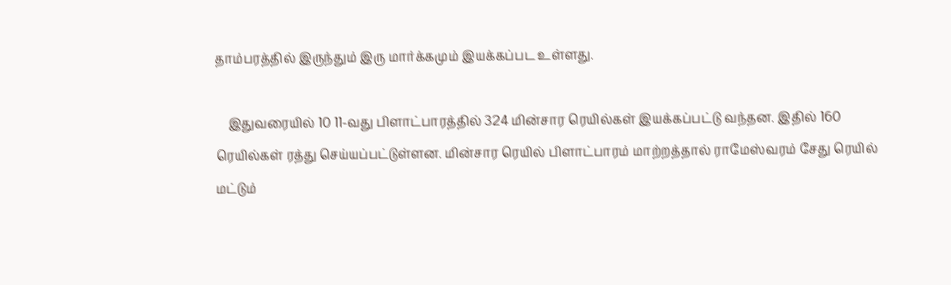தாம்பரத்தில் இருந்தும் இரு மார்க்கமும் இயக்கப்பட உள்ளது.

    இதுவரையில் 10 11-வது பிளாட்பாரத்தில் 324 மின்சார ரெயில்கள் இயக்கப்பட்டு வந்தன. இதில் 160 ரெயில்கள் ரத்து செய்யப்பட்டுள்ளன. மின்சார ரெயில் பிளாட்பாரம் மாற்றத்தால் ராமேஸ்வரம் சேது ரெயில் மட்டும்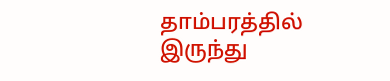தாம்பரத்தில் இருந்து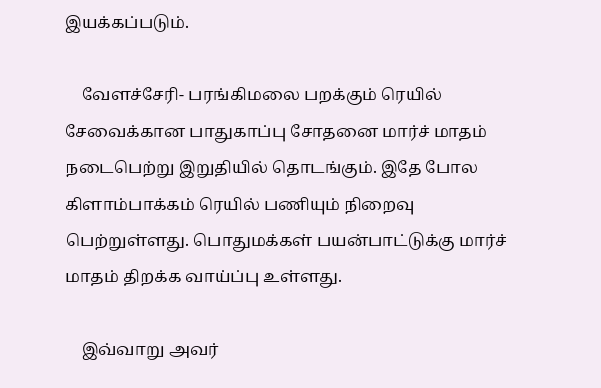இயக்கப்படும்.

    வேளச்சேரி- பரங்கிமலை பறக்கும் ரெயில் சேவைக்கான பாதுகாப்பு சோதனை மார்ச் மாதம் நடைபெற்று இறுதியில் தொடங்கும். இதே போல கிளாம்பாக்கம் ரெயில் பணியும் நிறைவு பெற்றுள்ளது. பொதுமக்கள் பயன்பாட்டுக்கு மார்ச் மாதம் திறக்க வாய்ப்பு உள்ளது.

    இவ்வாறு அவர்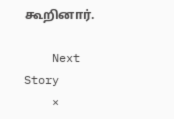கூறினார்.

    Next Story
    ×